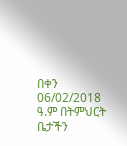በቀን 06/02/2018 ዓ.ም በትምህርት ቤታችን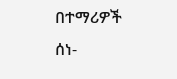በተማሪዎች ሰነ-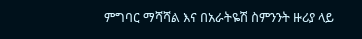ምግባር ማሻሻል እና በአራትዬሽ ስምንንት ዙሪያ ላይ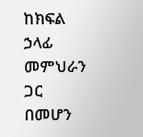ከክፍል ኃላፊ መምህራን ጋር በመሆን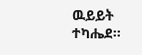ዉይይት ተካሔደ፡፡